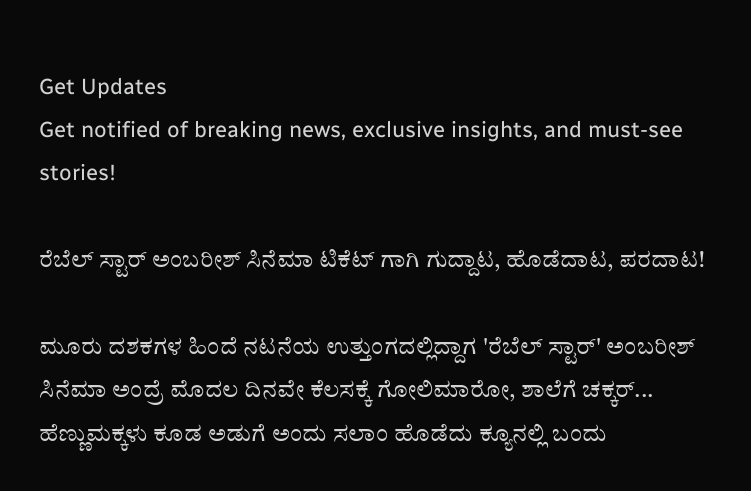Get Updates
Get notified of breaking news, exclusive insights, and must-see stories!

ರೆಬೆಲ್ ಸ್ಟಾರ್ ಅಂಬರೀಶ್ ಸಿನೆಮಾ ಟಿಕೆಟ್ ಗಾಗಿ ಗುದ್ದಾಟ, ಹೊಡೆದಾಟ, ಪರದಾಟ!

ಮೂರು ದಶಕಗಳ ಹಿಂದೆ ನಟನೆಯ ಉತ್ತುಂಗದಲ್ಲಿದ್ದಾಗ 'ರೆಬೆಲ್ ಸ್ಟಾರ್' ಅಂಬರೀಶ್ ಸಿನೆಮಾ ಅಂದ್ರೆ ಮೊದಲ ದಿನವೇ ಕೆಲಸಕ್ಕೆ ಗೋಲಿಮಾರೋ, ಶಾಲೆಗೆ ಚಕ್ಕರ್... ಹೆಣ್ಣುಮಕ್ಕಳು ಕೂಡ ಅಡುಗೆ ಅಂದು ಸಲಾಂ ಹೊಡೆದು ಕ್ಯೂನಲ್ಲಿ ಬಂದು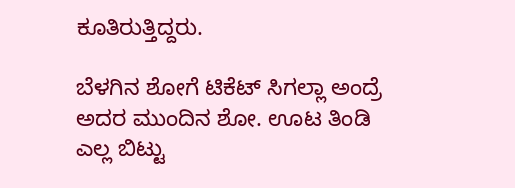ಕೂತಿರುತ್ತಿದ್ದರು.

ಬೆಳಗಿನ ಶೋಗೆ ಟಿಕೆಟ್ ಸಿಗಲ್ಲಾ ಅಂದ್ರೆ ಅದರ ಮುಂದಿನ ಶೋ. ಊಟ ತಿಂಡಿ ಎಲ್ಲ ಬಿಟ್ಟು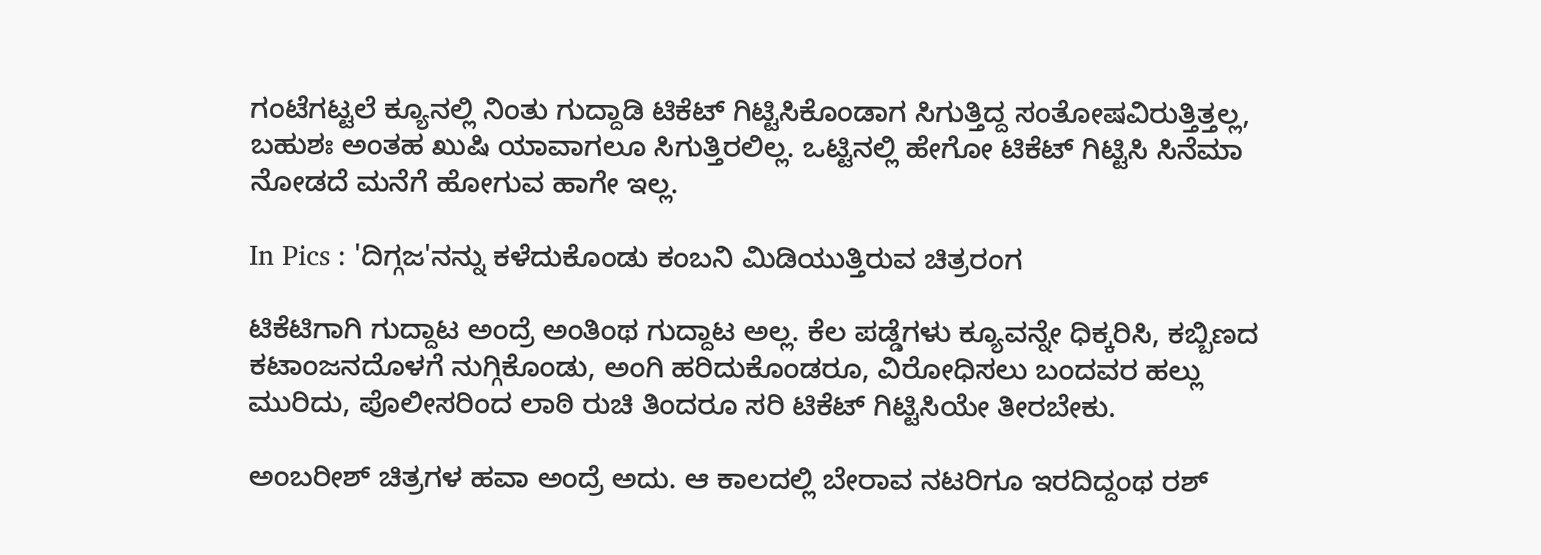ಗಂಟೆಗಟ್ಟಲೆ ಕ್ಯೂನಲ್ಲಿ ನಿಂತು ಗುದ್ದಾಡಿ ಟಿಕೆಟ್ ಗಿಟ್ಟಿಸಿಕೊಂಡಾಗ ಸಿಗುತ್ತಿದ್ದ ಸಂತೋಷವಿರುತ್ತಿತ್ತಲ್ಲ, ಬಹುಶಃ ಅಂತಹ ಖುಷಿ ಯಾವಾಗಲೂ ಸಿಗುತ್ತಿರಲಿಲ್ಲ. ಒಟ್ಟಿನಲ್ಲಿ ಹೇಗೋ ಟಿಕೆಟ್ ಗಿಟ್ಟಿಸಿ ಸಿನೆಮಾ ನೋಡದೆ ಮನೆಗೆ ಹೋಗುವ ಹಾಗೇ ಇಲ್ಲ.

In Pics : 'ದಿಗ್ಗಜ'ನನ್ನು ಕಳೆದುಕೊಂಡು ಕಂಬನಿ ಮಿಡಿಯುತ್ತಿರುವ ಚಿತ್ರರಂಗ

ಟಿಕೆಟಿಗಾಗಿ ಗುದ್ದಾಟ ಅಂದ್ರೆ ಅಂತಿಂಥ ಗುದ್ದಾಟ ಅಲ್ಲ. ಕೆಲ ಪಡ್ಡೆಗಳು ಕ್ಯೂವನ್ನೇ ಧಿಕ್ಕರಿಸಿ, ಕಬ್ಬಿಣದ ಕಟಾಂಜನದೊಳಗೆ ನುಗ್ಗಿಕೊಂಡು, ಅಂಗಿ ಹರಿದುಕೊಂಡರೂ, ವಿರೋಧಿಸಲು ಬಂದವರ ಹಲ್ಲು ಮುರಿದು, ಪೊಲೀಸರಿಂದ ಲಾಠಿ ರುಚಿ ತಿಂದರೂ ಸರಿ ಟಿಕೆಟ್ ಗಿಟ್ಟಿಸಿಯೇ ತೀರಬೇಕು.

ಅಂಬರೀಶ್ ಚಿತ್ರಗಳ ಹವಾ ಅಂದ್ರೆ ಅದು. ಆ ಕಾಲದಲ್ಲಿ ಬೇರಾವ ನಟರಿಗೂ ಇರದಿದ್ದಂಥ ರಶ್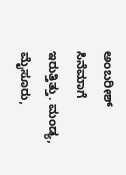ಅಂಬರೀಶ್ ಸಿನೆಮಾಗೆ ಇರುತ್ತಿತ್ತು. ಮಂಡ್ಯ, ಮೈಸೂರು,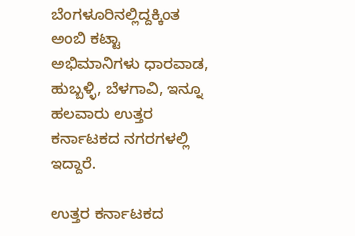ಬೆಂಗಳೂರಿನಲ್ಲಿದ್ದಕ್ಕಿಂತ ಅಂಬಿ ಕಟ್ಟಾ ಅಭಿಮಾನಿಗಳು ಧಾರವಾಡ, ಹುಬ್ಬಳ್ಳಿ, ಬೆಳಗಾವಿ, ಇನ್ನೂ ಹಲವಾರು ಉತ್ತರ ಕರ್ನಾಟಕದ ನಗರಗಳಲ್ಲಿ ಇದ್ದಾರೆ.

ಉತ್ತರ ಕರ್ನಾಟಕದ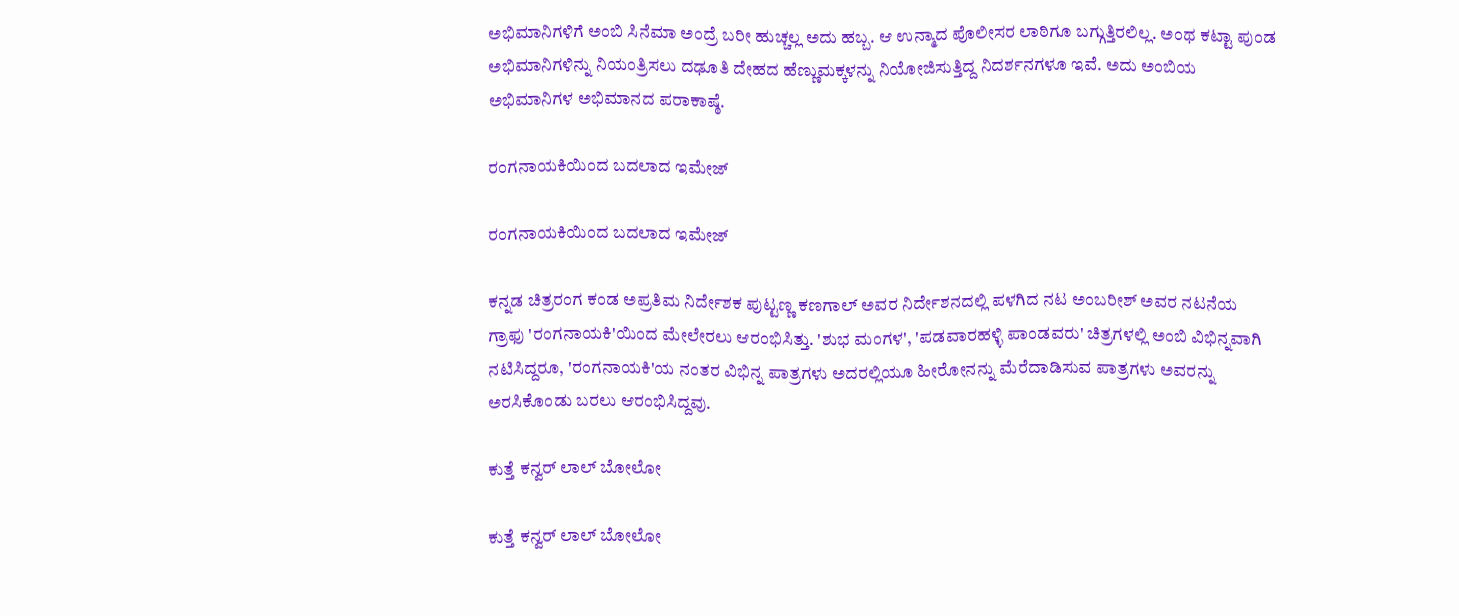ಅಭಿಮಾನಿಗಳಿಗೆ ಅಂಬಿ ಸಿನೆಮಾ ಅಂದ್ರೆ ಬರೀ ಹುಚ್ಚಲ್ಲ ಅದು ಹಬ್ಬ. ಆ ಉನ್ಮಾದ ಪೊಲೀಸರ ಲಾಠಿಗೂ ಬಗ್ಗುತ್ತಿರಲಿಲ್ಲ. ಅಂಥ ಕಟ್ಟಾ ಪುಂಡ ಅಭಿಮಾನಿಗಳಿನ್ನು ನಿಯಂತ್ರಿಸಲು ದಢೂತಿ ದೇಹದ ಹೆಣ್ಣುಮಕ್ಕಳನ್ನು ನಿಯೋಜಿಸುತ್ತಿದ್ದ ನಿದರ್ಶನಗಳೂ ಇವೆ. ಅದು ಅಂಬಿಯ ಅಭಿಮಾನಿಗಳ ಅಭಿಮಾನದ ಪರಾಕಾಷ್ಠೆ.

ರಂಗನಾಯಕಿಯಿಂದ ಬದಲಾದ ಇಮೇಜ್

ರಂಗನಾಯಕಿಯಿಂದ ಬದಲಾದ ಇಮೇಜ್

ಕನ್ನಡ ಚಿತ್ರರಂಗ ಕಂಡ ಅಪ್ರತಿಮ ನಿರ್ದೇಶಕ ಪುಟ್ಟಣ್ಣ ಕಣಗಾಲ್ ಅವರ ನಿರ್ದೇಶನದಲ್ಲಿ ಪಳಗಿದ ನಟ ಅಂಬರೀಶ್ ಅವರ ನಟನೆಯ ಗ್ರಾಫು 'ರಂಗನಾಯಕಿ'ಯಿಂದ ಮೇಲೇರಲು ಆರಂಭಿಸಿತ್ತು. 'ಶುಭ ಮಂಗಳ', 'ಪಡವಾರಹಳ್ಳಿ ಪಾಂಡವರು' ಚಿತ್ರಗಳಲ್ಲಿ ಅಂಬಿ ವಿಭಿನ್ನವಾಗಿ ನಟಿಸಿದ್ದರೂ, 'ರಂಗನಾಯಕಿ'ಯ ನಂತರ ವಿಭಿನ್ನ ಪಾತ್ರಗಳು ಅದರಲ್ಲಿಯೂ ಹೀರೋನನ್ನು ಮೆರೆದಾಡಿಸುವ ಪಾತ್ರಗಳು ಅವರನ್ನು ಅರಸಿಕೊಂಡು ಬರಲು ಆರಂಭಿಸಿದ್ದವು.

ಕುತ್ತೆ ಕನ್ವರ್ ಲಾಲ್ ಬೋಲೋ

ಕುತ್ತೆ ಕನ್ವರ್ ಲಾಲ್ ಬೋಲೋ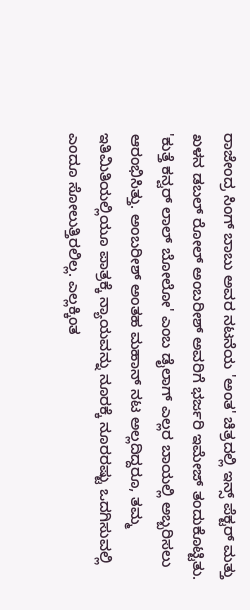ರಾಜೇಂದ್ರ ಸಿಂಗ್ ಬಾಬು ಅವರ ನಟನೆಯ 'ಅಂತ' ಚಿತ್ರದಲ್ಲಿ ಇನ್ಸ್ ಪೆಕ್ಟರ್ ಮತ್ತು ಖಳನ ಡಬಲ್ ರೋಲ್ ಅಂಬರೀಶ್ ಅವರಿಗೆ ಭರ್ಜರಿ ಇಮೇಜ್ ತಂದುಕೊಟ್ಟಿತು. 'ಕುತ್ತೆ ಕನ್ವರ್ ಲಾಲ್ ಬೋಲೋ' ಎಂಬ ಡೈಲಾಗ್ ಎಲ್ಲರ ಬಾಯಲ್ಲಿ ಅಬ್ಬರಿಸಲು ಆರಂಭಿಸಿತ್ತು. ಅಂಬರೀಶ್ ಅಂತಹ ಮಹಾನ್ ನಟ ಅಲ್ಲದಿದ್ದರೂ, ತಮ್ಮ ಇತಿಮಿತಿಯಲ್ಲಿಯೂ ಪಾತ್ರಕ್ಕೆ ನ್ಯಾಯವನ್ನು ನೂರಕ್ಕೆ ನೂರರಷ್ಟು ಒದಗಿಸುವಲ್ಲಿ ಎಂದೂ ಸೋಲುತ್ತಿರಲಿಲ್ಲ. ಎಲ್ಲಕ್ಕಿಂತ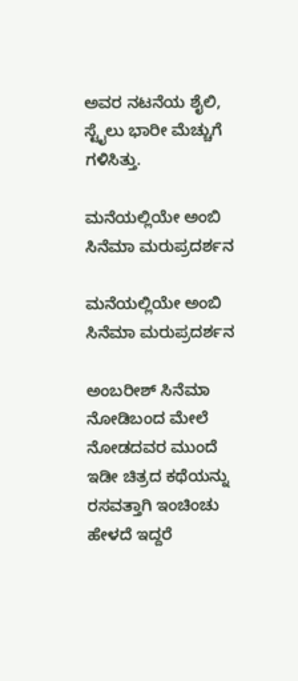ಅವರ ನಟನೆಯ ಶೈಲಿ, ಸ್ಟೈಲು ಭಾರೀ ಮೆಚ್ಚುಗೆ ಗಳಿಸಿತ್ತು.

ಮನೆಯಲ್ಲಿಯೇ ಅಂಬಿ ಸಿನೆಮಾ ಮರುಪ್ರದರ್ಶನ

ಮನೆಯಲ್ಲಿಯೇ ಅಂಬಿ ಸಿನೆಮಾ ಮರುಪ್ರದರ್ಶನ

ಅಂಬರೀಶ್ ಸಿನೆಮಾ ನೋಡಿಬಂದ ಮೇಲೆ ನೋಡದವರ ಮುಂದೆ ಇಡೀ ಚಿತ್ರದ ಕಥೆಯನ್ನು ರಸವತ್ತಾಗಿ ಇಂಚಿಂಚು ಹೇಳದೆ ಇದ್ದರೆ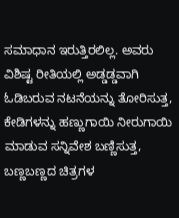ಸಮಾಧಾನ ಇರುತ್ತಿರಲಿಲ್ಲ. ಅವರು ವಿಶಿಷ್ಟ ರೀತಿಯಲ್ಲಿ ಅಡ್ಡಡ್ಡವಾಗಿ ಓಡಿಬರುವ ನಟನೆಯನ್ನು ತೋರಿಸುತ್ತ, ಕೇಡಿಗಳನ್ನು ಹಣ್ಣುಗಾಯಿ ನೀರುಗಾಯಿ ಮಾಡುವ ಸನ್ನಿವೇಶ ಬಣ್ಣಿಸುತ್ತ, ಬಣ್ಣಬಣ್ಣದ ಚಿತ್ರಗಳ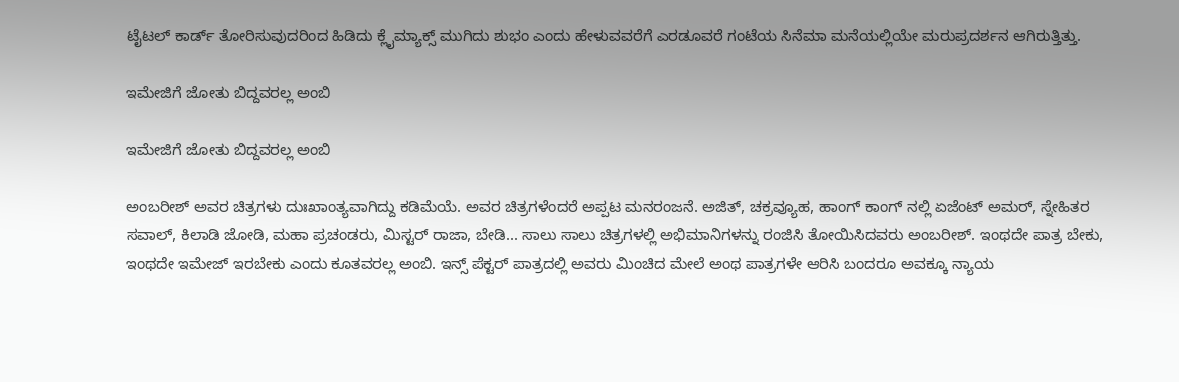ಟೈಟಲ್ ಕಾರ್ಡ್ ತೋರಿಸುವುದರಿಂದ ಹಿಡಿದು ಕ್ಲೈಮ್ಯಾಕ್ಸ್ ಮುಗಿದು ಶುಭಂ ಎಂದು ಹೇಳುವವರೆಗೆ ಎರಡೂವರೆ ಗಂಟೆಯ ಸಿನೆಮಾ ಮನೆಯಲ್ಲಿಯೇ ಮರುಪ್ರದರ್ಶನ ಆಗಿರುತ್ತಿತ್ತು.

ಇಮೇಜಿಗೆ ಜೋತು ಬಿದ್ದವರಲ್ಲ ಅಂಬಿ

ಇಮೇಜಿಗೆ ಜೋತು ಬಿದ್ದವರಲ್ಲ ಅಂಬಿ

ಅಂಬರೀಶ್ ಅವರ ಚಿತ್ರಗಳು ದುಃಖಾಂತ್ಯವಾಗಿದ್ದು ಕಡಿಮೆಯೆ. ಅವರ ಚಿತ್ರಗಳೆಂದರೆ ಅಪ್ಪಟ ಮನರಂಜನೆ. ಅಜಿತ್, ಚಕ್ರವ್ಯೂಹ, ಹಾಂಗ್ ಕಾಂಗ್ ನಲ್ಲಿ ಏಜೆಂಟ್ ಅಮರ್, ಸ್ನೇಹಿತರ ಸವಾಲ್, ಕಿಲಾಡಿ ಜೋಡಿ, ಮಹಾ ಪ್ರಚಂಡರು, ಮಿಸ್ಟರ್ ರಾಜಾ, ಬೇಡಿ... ಸಾಲು ಸಾಲು ಚಿತ್ರಗಳಲ್ಲಿ ಅಭಿಮಾನಿಗಳನ್ನು ರಂಜಿಸಿ ತೋಯಿಸಿದವರು ಅಂಬರೀಶ್. ಇಂಥದೇ ಪಾತ್ರ ಬೇಕು, ಇಂಥದೇ ಇಮೇಜ್ ಇರಬೇಕು ಎಂದು ಕೂತವರಲ್ಲ ಅಂಬಿ. ಇನ್ಸ್ ಪೆಕ್ಟರ್ ಪಾತ್ರದಲ್ಲಿ ಅವರು ಮಿಂಚಿದ ಮೇಲೆ ಅಂಥ ಪಾತ್ರಗಳೇ ಆರಿಸಿ ಬಂದರೂ ಅವಕ್ಕೂ ನ್ಯಾಯ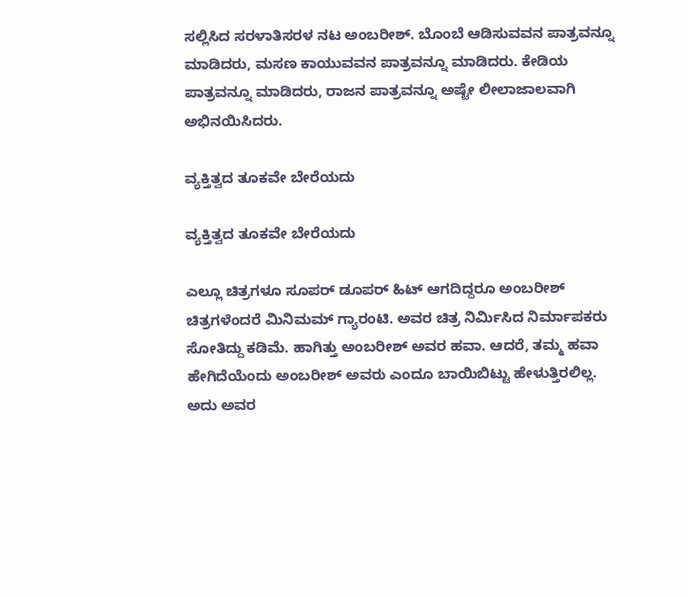ಸಲ್ಲಿಸಿದ ಸರಳಾತಿಸರಳ ನಟ ಅಂಬರೀಶ್. ಬೊಂಬೆ ಆಡಿಸುವವನ ಪಾತ್ರವನ್ನೂ ಮಾಡಿದರು, ಮಸಣ ಕಾಯುವವನ ಪಾತ್ರವನ್ನೂ ಮಾಡಿದರು. ಕೇಡಿಯ ಪಾತ್ರವನ್ನೂ ಮಾಡಿದರು, ರಾಜನ ಪಾತ್ರವನ್ನೂ ಅಷ್ಟೇ ಲೀಲಾಜಾಲವಾಗಿ ಅಭಿನಯಿಸಿದರು.

ವ್ಯಕ್ತಿತ್ವದ ತೂಕವೇ ಬೇರೆಯದು

ವ್ಯಕ್ತಿತ್ವದ ತೂಕವೇ ಬೇರೆಯದು

ಎಲ್ಲೂ ಚಿತ್ರಗಳೂ ಸೂಪರ್ ಡೂಪರ್ ಹಿಟ್ ಆಗದಿದ್ದರೂ ಅಂಬರೀಶ್ ಚಿತ್ರಗಳೆಂದರೆ ಮಿನಿಮಮ್ ಗ್ಯಾರಂಟಿ. ಅವರ ಚಿತ್ರ ನಿರ್ಮಿಸಿದ ನಿರ್ಮಾಪಕರು ಸೋತಿದ್ದು ಕಡಿಮೆ. ಹಾಗಿತ್ತು ಅಂಬರೀಶ್ ಅವರ ಹವಾ. ಆದರೆ, ತಮ್ಮ ಹವಾ ಹೇಗಿದೆಯೆಂದು ಅಂಬರೀಶ್ ಅವರು ಎಂದೂ ಬಾಯಿಬಿಟ್ಟು ಹೇಳುತ್ತಿರಲಿಲ್ಲ. ಅದು ಅವರ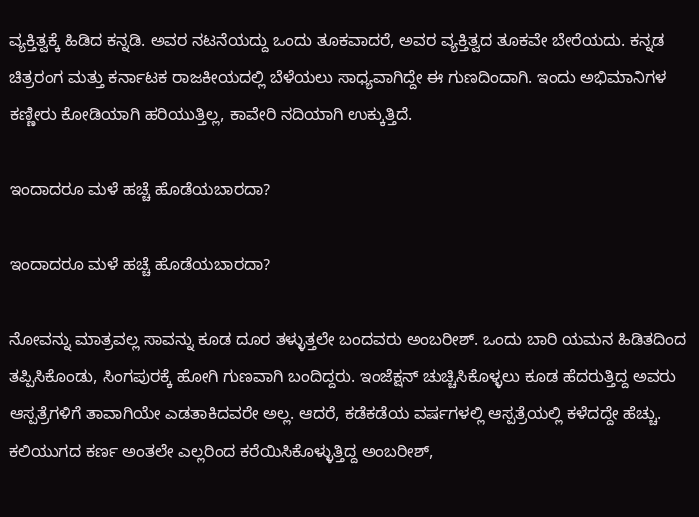ವ್ಯಕ್ತಿತ್ವಕ್ಕೆ ಹಿಡಿದ ಕನ್ನಡಿ. ಅವರ ನಟನೆಯದ್ದು ಒಂದು ತೂಕವಾದರೆ, ಅವರ ವ್ಯಕ್ತಿತ್ವದ ತೂಕವೇ ಬೇರೆಯದು. ಕನ್ನಡ ಚಿತ್ರರಂಗ ಮತ್ತು ಕರ್ನಾಟಕ ರಾಜಕೀಯದಲ್ಲಿ ಬೆಳೆಯಲು ಸಾಧ್ಯವಾಗಿದ್ದೇ ಈ ಗುಣದಿಂದಾಗಿ. ಇಂದು ಅಭಿಮಾನಿಗಳ ಕಣ್ಣೀರು ಕೋಡಿಯಾಗಿ ಹರಿಯುತ್ತಿಲ್ಲ, ಕಾವೇರಿ ನದಿಯಾಗಿ ಉಕ್ಕುತ್ತಿದೆ.

ಇಂದಾದರೂ ಮಳೆ ಹಚ್ಚೆ ಹೊಡೆಯಬಾರದಾ?

ಇಂದಾದರೂ ಮಳೆ ಹಚ್ಚೆ ಹೊಡೆಯಬಾರದಾ?

ನೋವನ್ನು ಮಾತ್ರವಲ್ಲ ಸಾವನ್ನು ಕೂಡ ದೂರ ತಳ್ಳುತ್ತಲೇ ಬಂದವರು ಅಂಬರೀಶ್. ಒಂದು ಬಾರಿ ಯಮನ ಹಿಡಿತದಿಂದ ತಪ್ಪಿಸಿಕೊಂಡು, ಸಿಂಗಪುರಕ್ಕೆ ಹೋಗಿ ಗುಣವಾಗಿ ಬಂದಿದ್ದರು. ಇಂಜೆಕ್ಷನ್ ಚುಚ್ಚಿಸಿಕೊಳ್ಳಲು ಕೂಡ ಹೆದರುತ್ತಿದ್ದ ಅವರು ಆಸ್ಪತ್ರೆಗಳಿಗೆ ತಾವಾಗಿಯೇ ಎಡತಾಕಿದವರೇ ಅಲ್ಲ. ಆದರೆ, ಕಡೆಕಡೆಯ ವರ್ಷಗಳಲ್ಲಿ ಆಸ್ಪತ್ರೆಯಲ್ಲಿ ಕಳೆದದ್ದೇ ಹೆಚ್ಚು. ಕಲಿಯುಗದ ಕರ್ಣ ಅಂತಲೇ ಎಲ್ಲರಿಂದ ಕರೆಯಿಸಿಕೊಳ್ಳುತ್ತಿದ್ದ ಅಂಬರೀಶ್,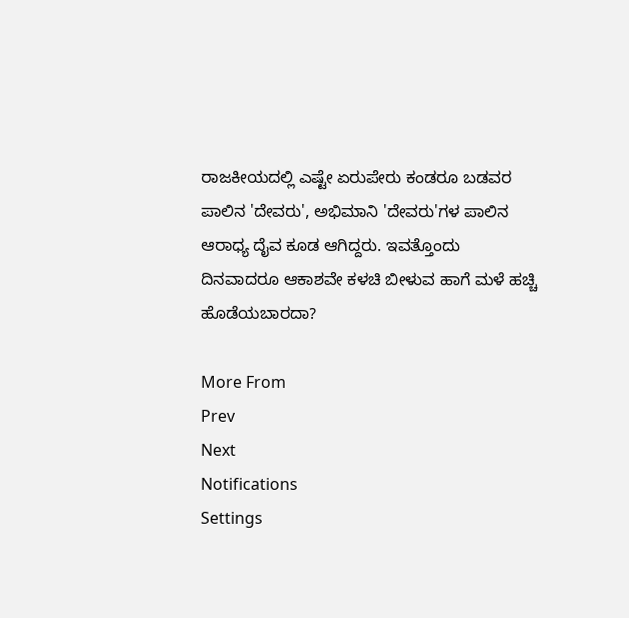ರಾಜಕೀಯದಲ್ಲಿ ಎಷ್ಟೇ ಏರುಪೇರು ಕಂಡರೂ ಬಡವರ ಪಾಲಿನ 'ದೇವರು', ಅಭಿಮಾನಿ 'ದೇವರು'ಗಳ ಪಾಲಿನ ಆರಾಧ್ಯ ದೈವ ಕೂಡ ಆಗಿದ್ದರು. ಇವತ್ತೊಂದು ದಿನವಾದರೂ ಆಕಾಶವೇ ಕಳಚಿ ಬೀಳುವ ಹಾಗೆ ಮಳೆ ಹಚ್ಚಿ ಹೊಡೆಯಬಾರದಾ?

More From
Prev
Next
Notifications
Settings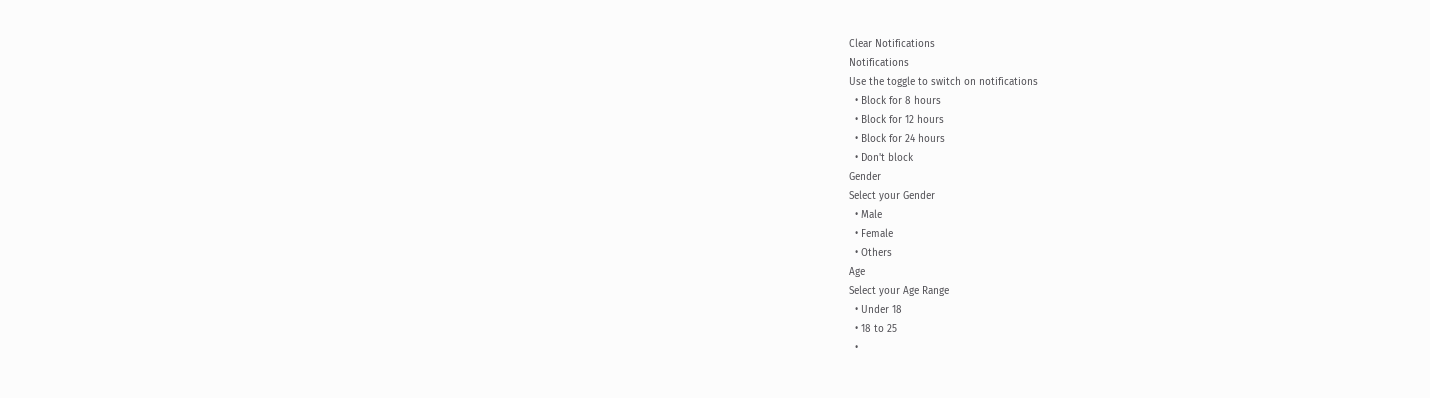Clear Notifications
Notifications
Use the toggle to switch on notifications
  • Block for 8 hours
  • Block for 12 hours
  • Block for 24 hours
  • Don't block
Gender
Select your Gender
  • Male
  • Female
  • Others
Age
Select your Age Range
  • Under 18
  • 18 to 25
  •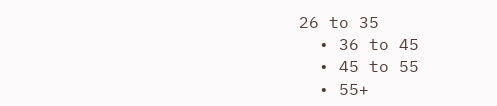26 to 35
  • 36 to 45
  • 45 to 55
  • 55+